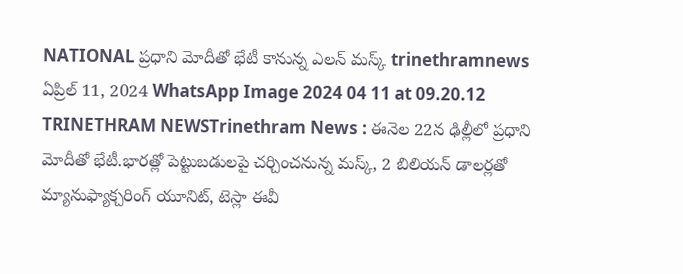NATIONAL ప్రధాని మోదీతో భేటీ కానున్న ఎలన్ మస్క్ trinethramnews ఏప్రిల్ 11, 2024 WhatsApp Image 2024 04 11 at 09.20.12 TRINETHRAM NEWSTrinethram News : ఈనెల 22న ఢిల్లీలో ప్రధాని మోదీతో భేటీ.భారత్లో పెట్టుబడులపై చర్చించనున్న మస్క్, 2 బిలియన్ డాలర్లతో మ్యానుఫ్యాక్చరింగ్ యూనిట్, టెస్లా ఈవీ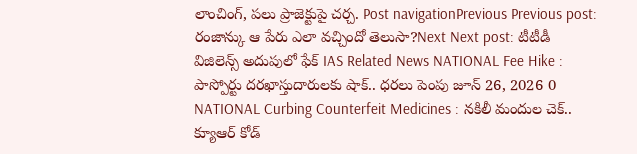లాంచింగ్, పలు ప్రాజెక్టుపై చర్చ. Post navigationPrevious Previous post: రంజాన్కు ఆ పేరు ఎలా వచ్చిందో తెలుసా?Next Next post: టీటీడీ విజిలెన్స్ అదుపులో ఫేక్ IAS Related News NATIONAL Fee Hike : పాస్పోర్టు దరఖాస్తుదారులకు షాక్.. ధరలు పెంపు జూన్ 26, 2026 0 NATIONAL Curbing Counterfeit Medicines : నకిలీ మందుల చెక్.. క్యూఆర్ కోడ్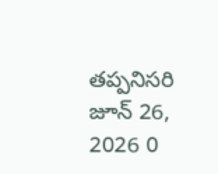తప్పనిసరి జూన్ 26, 2026 0